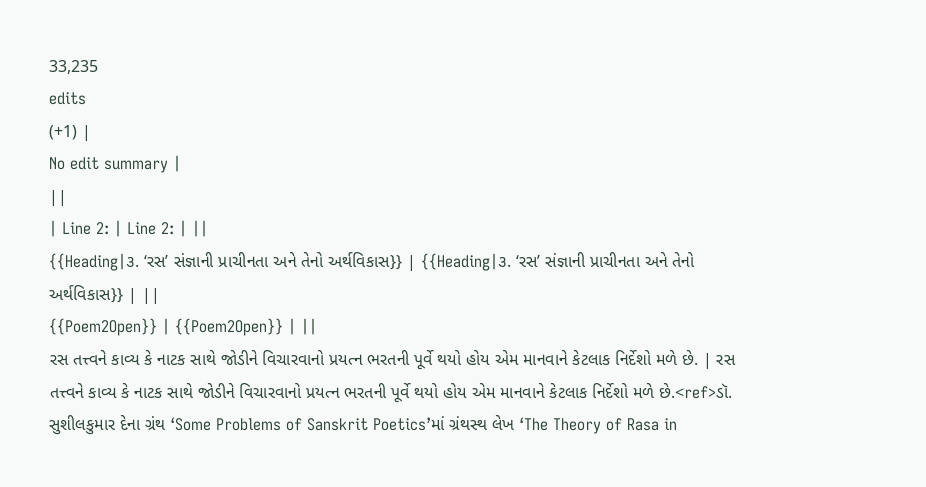33,235
edits
(+1) |
No edit summary |
||
| Line 2: | Line 2: | ||
{{Heading|૩. ‘રસ’ સંજ્ઞાની પ્રાચીનતા અને તેનો અર્થવિકાસ}} | {{Heading|૩. ‘રસ’ સંજ્ઞાની પ્રાચીનતા અને તેનો અર્થવિકાસ}} | ||
{{Poem2Open}} | {{Poem2Open}} | ||
રસ તત્ત્વને કાવ્ય કે નાટક સાથે જોડીને વિચારવાનો પ્રયત્ન ભરતની પૂર્વે થયો હોય એમ માનવાને કેટલાક નિર્દેશો મળે છે. | રસ તત્ત્વને કાવ્ય કે નાટક સાથે જોડીને વિચારવાનો પ્રયત્ન ભરતની પૂર્વે થયો હોય એમ માનવાને કેટલાક નિર્દેશો મળે છે.<ref>ડૉ. સુશીલકુમાર દેના ગ્રંથ ‘Some Problems of Sanskrit Poetics’માં ગ્રંથસ્થ લેખ ‘The Theory of Rasa in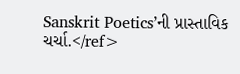Sanskrit Poetics’ની પ્રાસ્તાવિક ચર્ચા.</ref>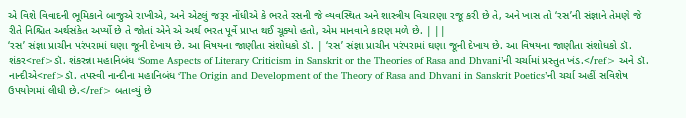એ વિશે વિવાદની ભૂમિકાને બાજુએ રાખીએ, અને એટલું જરૂર નોંધીએ કે ભરતે રસની જે વ્યવસ્થિત અને શાસ્ત્રીય વિચારણા રજૂ કરી છે તે, અને ખાસ તો ‘રસ’ની સંજ્ઞાને તેમણે જે રીતે નિશ્ચિત અર્થસંકેત અર્પ્યો છે તે જોતાં એને એ અર્થ ભરત પૂર્વે પ્રાપ્ત થઈ ચૂક્યો હતો, એમ માનવાને કારણ મળે છે. | ||
‘રસ’ સંજ્ઞા પ્રાચીન પરંપરામાં ઘણા જૂની દેખાય છે. આ વિષયના જાણીતા સંશોધકો ડૉ. | ‘રસ’ સંજ્ઞા પ્રાચીન પરંપરામાં ઘણા જૂની દેખાય છે. આ વિષયના જાણીતા સંશોધકો ડૉ. શંકર<ref>ડૉ. શંકરન્ના મહાનિબંધ ‘Some Aspects of Literary Criticism in Sanskrit or the Theories of Rasa and Dhvani’ની ચર્ચામાં પ્રસ્તુત ખંડ.</ref> અને ડૉ. નાન્દીએ<ref>ડૉ. તપસ્વી નાન્દીના મહાનિબંધ ‘The Origin and Development of the Theory of Rasa and Dhvani in Sanskrit Poetics’ની ચર્ચા અહીં સવિશેષ ઉપયોગમાં લીધી છે.</ref> બતાવ્યું છે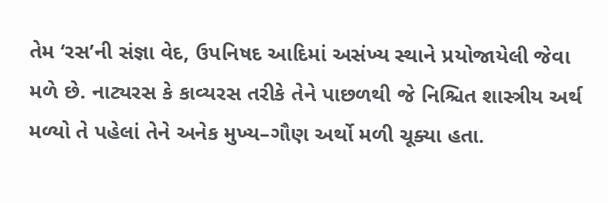તેમ ‘રસ’ની સંજ્ઞા વેદ, ઉપનિષદ આદિમાં અસંખ્ય સ્થાને પ્રયોજાયેલી જેવા મળે છે. નાટ્યરસ કે કાવ્યરસ તરીકે તેને પાછળથી જે નિશ્ચિત શાસ્ત્રીય અર્થ મળ્યો તે પહેલાં તેને અનેક મુખ્ય–ગૌણ અર્થો મળી ચૂક્યા હતા.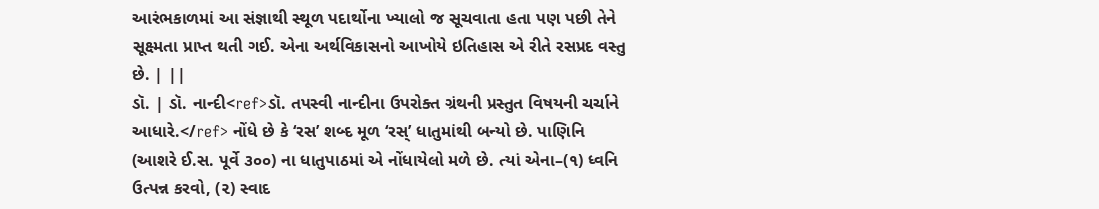આરંભકાળમાં આ સંજ્ઞાથી સ્થૂળ પદાર્થોના ખ્યાલો જ સૂચવાતા હતા પણ પછી તેને સૂક્ષ્મતા પ્રાપ્ત થતી ગઈ. એના અર્થવિકાસનો આખોયે ઇતિહાસ એ રીતે રસપ્રદ વસ્તુ છે. | ||
ડૉ. | ડૉ. નાન્દી<ref>ડૉ. તપસ્વી નાન્દીના ઉપરોક્ત ગ્રંથની પ્રસ્તુત વિષયની ચર્ચાને આધારે.</ref> નોંધે છે કે ‘રસ’ શબ્દ મૂળ ‘રસ્’ ધાતુમાંથી બન્યો છે. પાણિનિ (આશરે ઈ.સ. પૂર્વે ૩૦૦) ના ધાતુપાઠમાં એ નોંધાયેલો મળે છે. ત્યાં એના–(૧) ધ્વનિ ઉત્પન્ન કરવો, (૨) સ્વાદ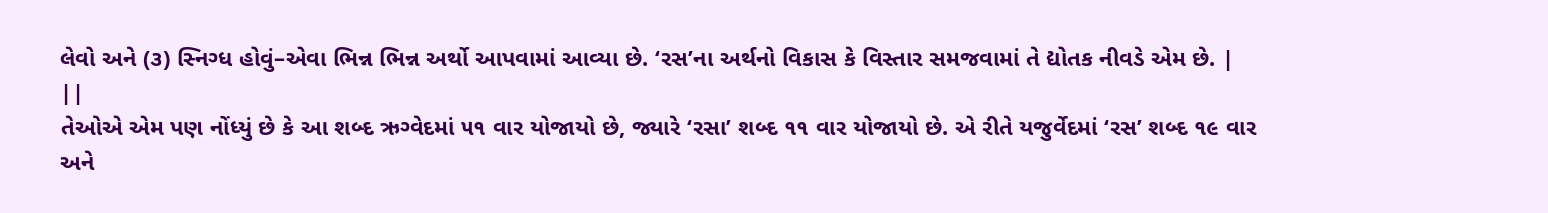લેવો અને (૩) સ્નિગ્ધ હોવું–એવા ભિન્ન ભિન્ન અર્થો આપવામાં આવ્યા છે. ‘રસ’ના અર્થનો વિકાસ કે વિસ્તાર સમજવામાં તે દ્યોતક નીવડે એમ છે. | ||
તેઓએ એમ પણ નોંધ્યું છે કે આ શબ્દ ઋગ્વેદમાં ૫૧ વાર યોજાયો છે, જ્યારે ‘રસા’ શબ્દ ૧૧ વાર યોજાયો છે. એ રીતે યજુર્વેદમાં ‘રસ’ શબ્દ ૧૯ વાર અને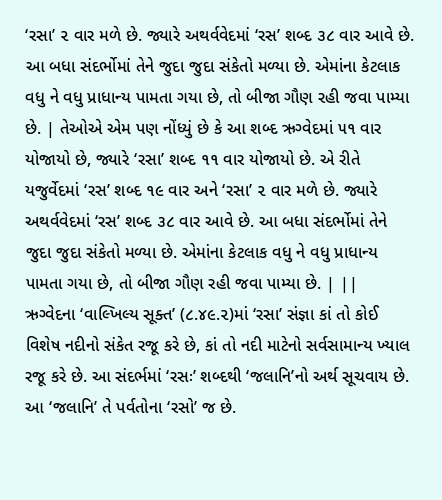‘રસા’ ૨ વાર મળે છે. જ્યારે અથર્વવેદમાં ‘રસ’ શબ્દ ૩૮ વાર આવે છે. આ બધા સંદર્ભોમાં તેને જુદા જુદા સંકેતો મળ્યા છે. એમાંના કેટલાક વધુ ને વધુ પ્રાધાન્ય પામતા ગયા છે, તો બીજા ગૌણ રહી જવા પામ્યા છે. | તેઓએ એમ પણ નોંધ્યું છે કે આ શબ્દ ઋગ્વેદમાં ૫૧ વાર યોજાયો છે, જ્યારે ‘રસા’ શબ્દ ૧૧ વાર યોજાયો છે. એ રીતે યજુર્વેદમાં ‘રસ’ શબ્દ ૧૯ વાર અને ‘રસા’ ૨ વાર મળે છે. જ્યારે અથર્વવેદમાં ‘રસ’ શબ્દ ૩૮ વાર આવે છે. આ બધા સંદર્ભોમાં તેને જુદા જુદા સંકેતો મળ્યા છે. એમાંના કેટલાક વધુ ને વધુ પ્રાધાન્ય પામતા ગયા છે, તો બીજા ગૌણ રહી જવા પામ્યા છે. | ||
ઋગ્વેદના ‘વાલ્ખિલ્ય સૂક્ત’ (૮.૪૯.૨)માં ‘રસા’ સંજ્ઞા કાં તો કોઈ વિશેષ નદીનો સંકેત રજૂ કરે છે, કાં તો નદી માટેનો સર્વસામાન્ય ખ્યાલ રજૂ કરે છે. આ સંદર્ભમાં ‘રસઃ’ શબ્દથી ‘જલાનિ’નો અર્થ સૂચવાય છે. આ ‘જલાનિ’ તે પર્વતોના ‘રસો’ જ છે.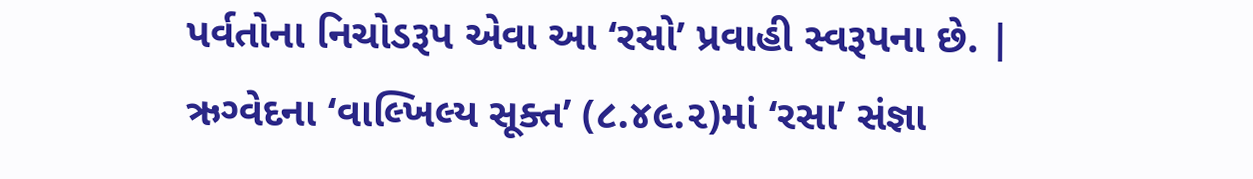પર્વતોના નિચોડરૂપ એવા આ ‘રસો’ પ્રવાહી સ્વરૂપના છે. | ઋગ્વેદના ‘વાલ્ખિલ્ય સૂક્ત’ (૮.૪૯.૨)માં ‘રસા’ સંજ્ઞા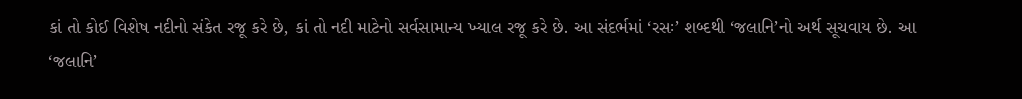કાં તો કોઈ વિશેષ નદીનો સંકેત રજૂ કરે છે, કાં તો નદી માટેનો સર્વસામાન્ય ખ્યાલ રજૂ કરે છે. આ સંદર્ભમાં ‘રસઃ’ શબ્દથી ‘જલાનિ’નો અર્થ સૂચવાય છે. આ ‘જલાનિ’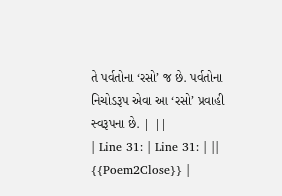તે પર્વતોના ‘રસો’ જ છે. પર્વતોના નિચોડરૂપ એવા આ ‘રસો’ પ્રવાહી સ્વરૂપના છે. | ||
| Line 31: | Line 31: | ||
{{Poem2Close}} |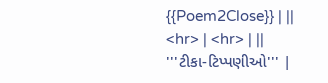{{Poem2Close}} | ||
<hr> | <hr> | ||
'''ટીકા-ટિપ્પણીઓ''' |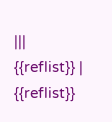|||
{{reflist}} | {{reflist}}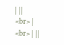| ||
<br> | <br> | ||